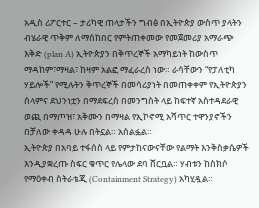አዲስ ሪፖርተር – ታሪካዊ ጠላታችን ግብፅ በኢትዮጵያ ውስጥ ያላትን ብሄራዊ ጥቅም ለማስከበር የምትጠቀመው የመጀመሪያ አማራጭ እቅድ (plan A) ኢትዮጵያን በቅጥረኞች አማካይነት ከውስጥ ማዳከም፣ማዛል፣ ከዛም አልፎ ማፈራረስ ነው። ራሳቸውን “የፓለቲካ ሃይሎች” የሚሉትን ቅጥረኞች በመሳሪያነት በመጠቀቀም የኢትዮጵያን ሰላምና ደህንነቷን በማደፍረስ በመንግስት ላይ ከፍተኛ አስተዳደራዊ ወጪ በማጦዝ፣ አቅሙን በማዛል የኢኮኖሚ አሻጥር ተዋንያኖችን በቻለው ቀዳዳ ሁሉ በትኗል። አሰልፏል።
ኢትዮጵያ በአባይ ተፋሰስ ላይ የምታከናውናቸው የልማት እንቅስቃሴዎች እንዲያቋረጡ ስፍር ቁጥር የሌላው ደባ ሸርቧል። ሃብቱን ከስክሶ የማዕቀብ ስትራቴጂ (Containment Strategy) አካሂዷል።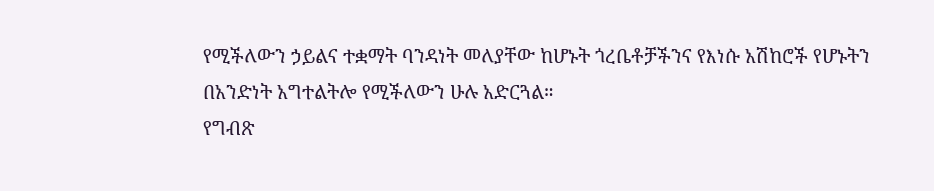የሚችለውን ኃይልና ተቋማት ባንዳነት መለያቸው ከሆኑት ጎረቤቶቻችንና የእነሱ አሽከሮች የሆኑትን በአንድነት አግተልትሎ የሚችለውን ሁሉ አድርጓል።
የግብጽ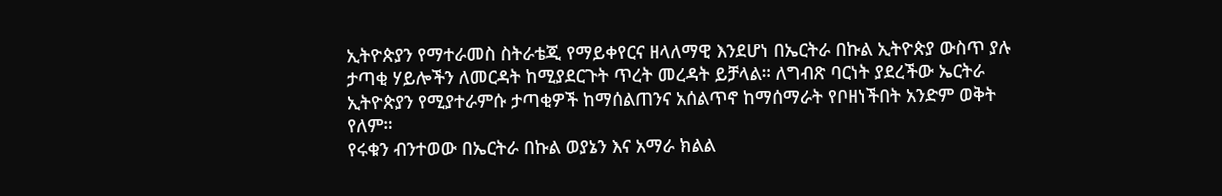ኢትዮጵያን የማተራመስ ስትራቴጂ የማይቀየርና ዘላለማዊ እንደሆነ በኤርትራ በኩል ኢትዮጵያ ውስጥ ያሉ ታጣቂ ሃይሎችን ለመርዳት ከሚያደርጉት ጥረት መረዳት ይቻላል። ለግብጽ ባርነት ያደረችው ኤርትራ ኢትዮጵያን የሚያተራምሱ ታጣቂዎች ከማሰልጠንና አሰልጥኖ ከማሰማራት የቦዘነችበት አንድም ወቅት የለም።
የሩቁን ብንተወው በኤርትራ በኩል ወያኔን እና አማራ ክልል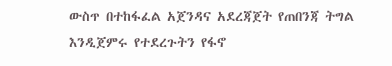ውስጥ በተከፋፈል አጀንዳና አደረጃጀት የጠበንጃ ትግል እንዲጀምሩ የተደረጉትን የፋኖ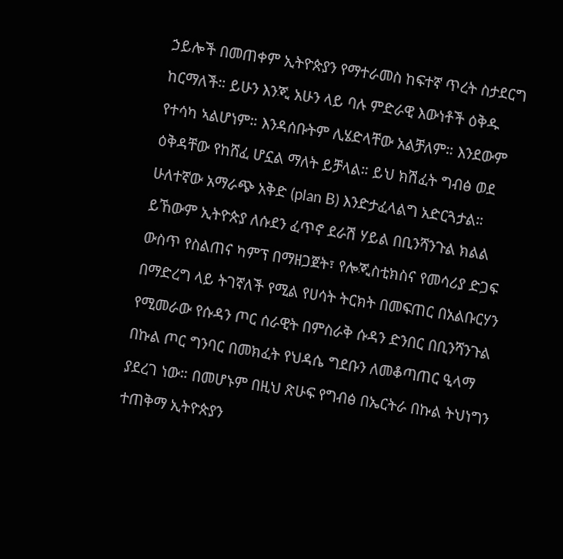ኃይሎች በመጠቀም ኢትዮጵያን የማተራመስ ከፍተኛ ጥረት ስታደርግ ከርማለች። ይሁን እንጂ አሁን ላይ ባሉ ምድራዊ እውነቶች ዕቅዱ የተሳካ ኣልሆነም። እንዳሰቡትም ሊሄድላቸው አልቻለም። እንደውም ዕቅዳቸው የከሸፈ ሆኗል ማለት ይቻላል። ይህ ክሽፈት ግብፅ ወደ ሁለተኛው አማራጭ አቅድ (plan B) እንድታፈላልግ አድርጓታል። ይኸውም ኢትዮጵያ ለሱደን ፈጥኖ ደራሽ ሃይል በቢንሻንጉል ክልል ውስጥ የስልጠና ካምፕ በማዘጋጀት፣ የሎጂስቲክስና የመሳሪያ ድጋፍ በማድረግ ላይ ትገኛለች የሚል የሀሳት ትርክት በመፍጠር በአልቡርሃን የሚመራው የሱዳን ጦር ሰራዊት በምስራቅ ሱዳን ድንበር በቢንሻንጉል በኩል ጦር ግንባር በመክፈት የህዳሴ ግደቡን ለመቆጣጠር ዒላማ ያደረገ ነው። በመሆኑም በዚህ ጽሁፍ የግብፅ በኤርትራ በኩል ትህነግን ተጠቅማ ኢትዮጵያን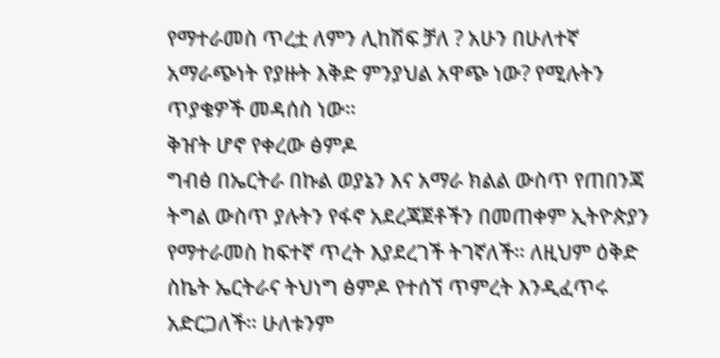የማተራመስ ጥረቷ ለምን ሊከሽፍ ቻለ ? አሁን በሁለተኛ አማራጭነት የያዙት እቅድ ምንያህል አዋጭ ነው? የሚሉትን ጥያቄዎች መዳሰስ ነው።
ቅዠት ሆኖ የቀረው ፅምዶ
ግብፅ በኤርትራ በኩል ወያኔን እና አማራ ክልል ውስጥ የጠበንጃ ትግል ውስጥ ያሉትን የፋኖ አደረጃጀቶችን በመጠቀም ኢትዮጵያን የማተራመስ ከፍተኛ ጥረት እያደረገች ትገኛለች። ለዚህም ዕቅድ ስኬት ኤርትራና ትህነግ ፅምዶ የተሰኘ ጥምረት እንዲፈጥሩ አድርጋለች። ሁለቱንም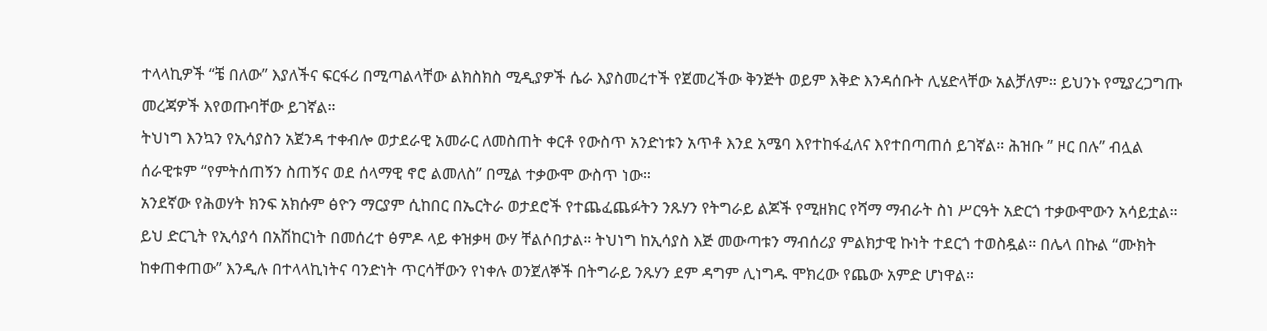ተላላኪዎች “ቼ በለው” እያለችና ፍርፋሪ በሚጣልላቸው ልክስክስ ሚዲያዎች ሴራ እያስመረተች የጀመረችው ቅንጅት ወይም እቅድ እንዳሰቡት ሊሄድላቸው አልቻለም። ይህንኑ የሚያረጋግጡ መረጃዎች እየወጡባቸው ይገኛል።
ትህነግ እንኳን የኢሳያስን አጀንዳ ተቀብሎ ወታደራዊ አመራር ለመስጠት ቀርቶ የውስጥ አንድነቱን አጥቶ እንደ አሜባ እየተከፋፈለና እየተበጣጠሰ ይገኛል። ሕዝቡ ” ዞር በሉ” ብሏል ሰራዊቱም “የምትሰጠኝን ስጠኝና ወደ ሰላማዊ ኖሮ ልመለስ” በሚል ተቃውሞ ውስጥ ነው።
አንደኛው የሕወሃት ክንፍ አክሱም ፅዮን ማርያም ሲከበር በኤርትራ ወታደሮች የተጨፈጨፉትን ንጹሃን የትግራይ ልጆች የሚዘክር የሻማ ማብራት ስነ ሥርዓት አድርጎ ተቃውሞውን አሳይቷል። ይህ ድርጊት የኢሳያሳ በአሽከርነት በመሰረተ ፅምዶ ላይ ቀዝቃዛ ውሃ ቸልሶበታል። ትህነግ ከኢሳያስ እጅ መውጣቱን ማብሰሪያ ምልክታዊ ኩነት ተደርጎ ተወስዷል። በሌላ በኩል “ሙክት ከቀጠቀጠው” እንዲሉ በተላላኪነትና ባንድነት ጥርሳቸውን የነቀሉ ወንጀለኞች በትግራይ ንጹሃን ደም ዳግም ሊነግዱ ሞክረው የጨው አምድ ሆነዋል።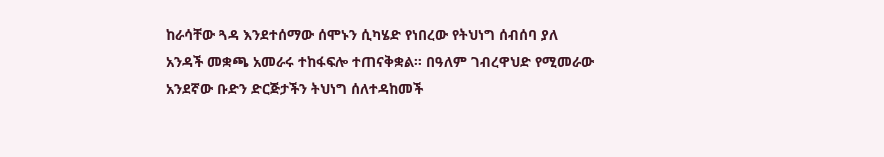ከራሳቸው ጓዳ እንደተሰማው ሰሞኑን ሲካሄድ የነበረው የትህነግ ሰብሰባ ያለ አንዳች መቋጫ አመራሩ ተከፋፍሎ ተጠናቅቋል። በዓለም ገብረዋህድ የሚመራው አንደኛው ቡድን ድርጅታችን ትህነግ ሰለተዳከመች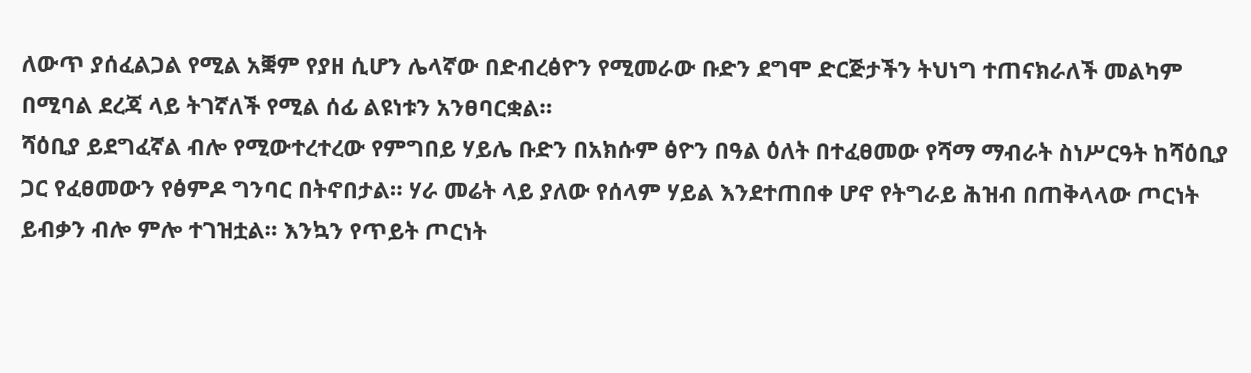ለውጥ ያሰፈልጋል የሚል አቛም የያዘ ሲሆን ሌላኛው በድብረፅዮን የሚመራው ቡድን ደግሞ ድርጅታችን ትህነግ ተጠናክራለች መልካም በሚባል ደረጃ ላይ ትገኛለች የሚል ሰፊ ልዩነቱን አንፀባርቋል።
ሻዕቢያ ይደግፈኛል ብሎ የሚውተረተረው የምግበይ ሃይሌ ቡድን በአክሱም ፅዮን በዓል ዕለት በተፈፀመው የሻማ ማብራት ስነሥርዓት ከሻዕቢያ ጋር የፈፀመውን የፅምዶ ግንባር በትኖበታል። ሃራ መሬት ላይ ያለው የሰላም ሃይል እንደተጠበቀ ሆኖ የትግራይ ሕዝብ በጠቅላላው ጦርነት ይብቃን ብሎ ምሎ ተገዝቷል። እንኳን የጥይት ጦርነት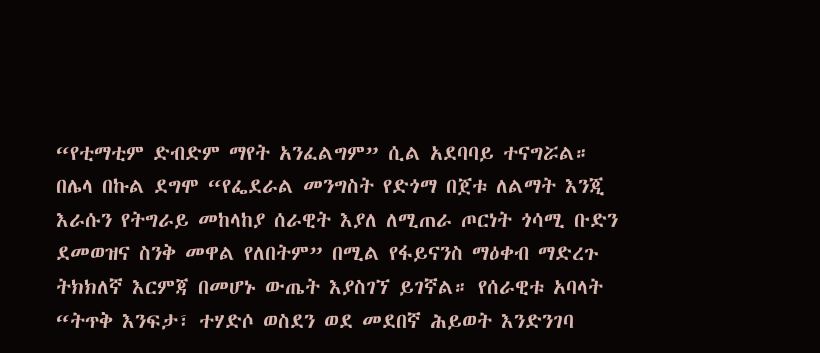“የቲማቲም ድብድም ማየት አንፈልግም” ሲል አደባባይ ተናግሯል።
በሌላ በኩል ደግሞ “የፌደራል መንግስት የድጎማ በጀቱ ለልማት እንጂ እራሱን የትግራይ መከላከያ ሰራዊት እያለ ለሚጠራ ጦርነት ጎሳሚ ቡድን ደመወዝና ስንቅ መዋል የለበትም” በሚል የፋይናንስ ማዕቀብ ማድረጉ ትክክለኛ እርምጃ በመሆኑ ውጤት እያስገኘ ይገኛል። የሰራዊቱ አባላት “ትጥቅ እንፍታ፣ ተሃድሶ ወስደን ወደ መደበኛ ሕይወት እንድንገባ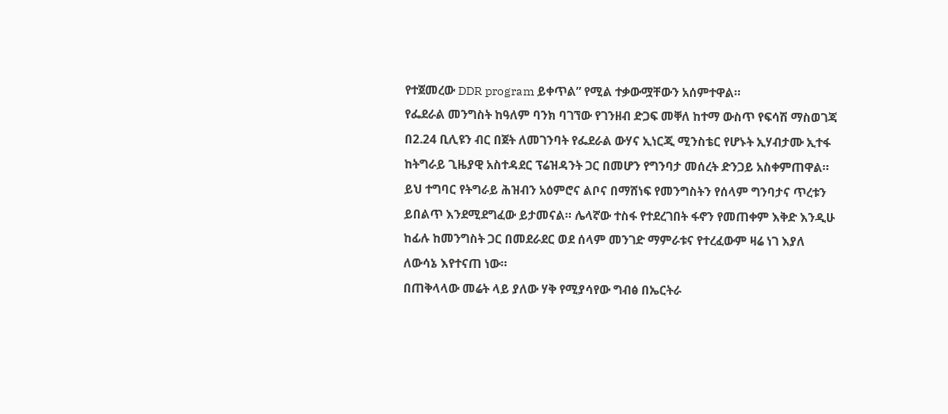የተጀመረው DDR program ይቀጥል” የሚል ተቃውሟቸውን አሰምተዋል።
የፌደራል መንግስት ከዓለም ባንክ ባገኘው የገንዘብ ድጋፍ መቐለ ከተማ ውስጥ የፍሳሽ ማስወገጃ በ2.24 ቢሊዩን ብር በጀት ለመገንባት የፌደራል ውሃና ኢነርጂ ሚንስቴር የሆኑት ኢሃብታሙ ኢተፋ ከትግራይ ጊዜያዊ አስተዳደር ፕሬዝዳንት ጋር በመሆን የግንባታ መሰረት ድንጋይ አስቀምጠዋል። ይህ ተግባር የትግራይ ሕዝብን አዕምሮና ልቦና በማሸነፍ የመንግስትን የሰላም ግንባታና ጥረቱን ይበልጥ እንደሚደግፈው ይታመናል። ሌላኛው ተስፋ የተደረገበት ፋኖን የመጠቀም እቅድ እንዲሁ ከፊሉ ከመንግስት ጋር በመደራደር ወደ ሰላም መንገድ ማምራቱና የተረፈውም ዛሬ ነገ እያለ ለውሳኔ እየተናጠ ነው።
በጠቅላላው መሬት ላይ ያለው ሃቅ የሚያሳየው ግብፅ በኤርትራ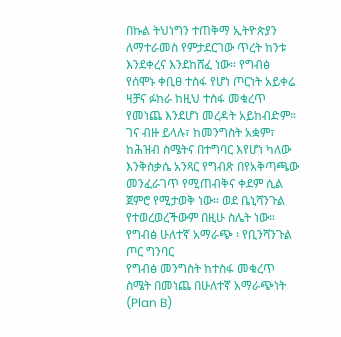በኩል ትህነግን ተጠቅማ ኢትዮጵያን ለማተራመስ የምታደርገው ጥረት ከንቱ እንደቀረና እንደከሸፈ ነው። የግብፅ የሰሞኑ ቀቢፀ ተስፋ የሆነ ጦርነት አይቀሬ ዛቻና ፉከራ ከዚህ ተስፋ መቁረጥ የመነጨ እንደሆነ መረዳት አይከብድም። ገና ብዙ ይላሉ፣ ከመንግስት አቋም፣ ከሕዝብ ስሜትና በተግባር እየሆነ ካለው እንቅስቃሴ አንጻር የግብጽ በየአቅጣጫው መንፈራገጥ የሚጠብቅና ቀደም ሲል ጀምሮ የሚታወቅ ነው። ወደ ቤኒሻንጉል የተወረወረችውም በዚሁ ስሌት ነው።
የግብፅ ሁለተኛ አማራጭ ፡ የቢንሻንጉል ጦር ግንባር
የግብፅ መንግስት ከተስፋ መቁረጥ ስሜት በመነጨ በሁለተኛ አማራጭነት (Plan B)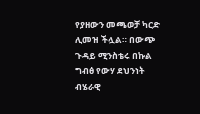የያዘውን መጫወቻ ካርድ ሊመዝ ችሏል። በውጭ ጉዳይ ሚንስቴሩ በኩል ግብፅ የውሃ ደህንነት ብሄራዊ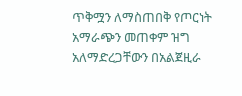ጥቅሟን ለማስጠበቅ የጦርነት አማራጭን መጠቀም ዝግ አለማድረጋቸውን በአልጀዚራ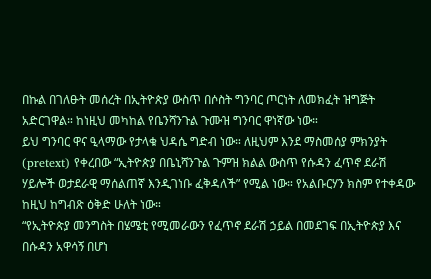በኩል በገለፁት መሰረት በኢትዮጵያ ውስጥ በሶስት ግንባር ጦርነት ለመክፈት ዝግጅት አድርገዋል። ከነዚህ መካከል የቤንሻንጉል ጉሙዝ ግንባር ዋነኛው ነው።
ይህ ግንባር ዋና ዒላማው የታላቁ ህዳሴ ግድብ ነው። ለዚህም እንደ ማስመሰያ ምክንያት (pretext) የቀረበው “ኢትዮጵያ በቤኒሻንጉል ጉምዝ ክልል ውስጥ የሱዳን ፈጥኖ ደራሽ ሃይሎች ወታደራዊ ማሰልጠኛ እንዲገነቡ ፈቅዳለች” የሚል ነው። የአልቡርሃን ክስም የተቀዳው ከዚህ ከግብጽ ዕቅድ ሁለት ነው።
“የኢትዮጵያ መንግስት በሄሜቲ የሚመራውን የፈጥኖ ደራሽ ኃይል በመደገፍ በኢትዮጵያ እና በሱዳን አዋሳኝ በሆነ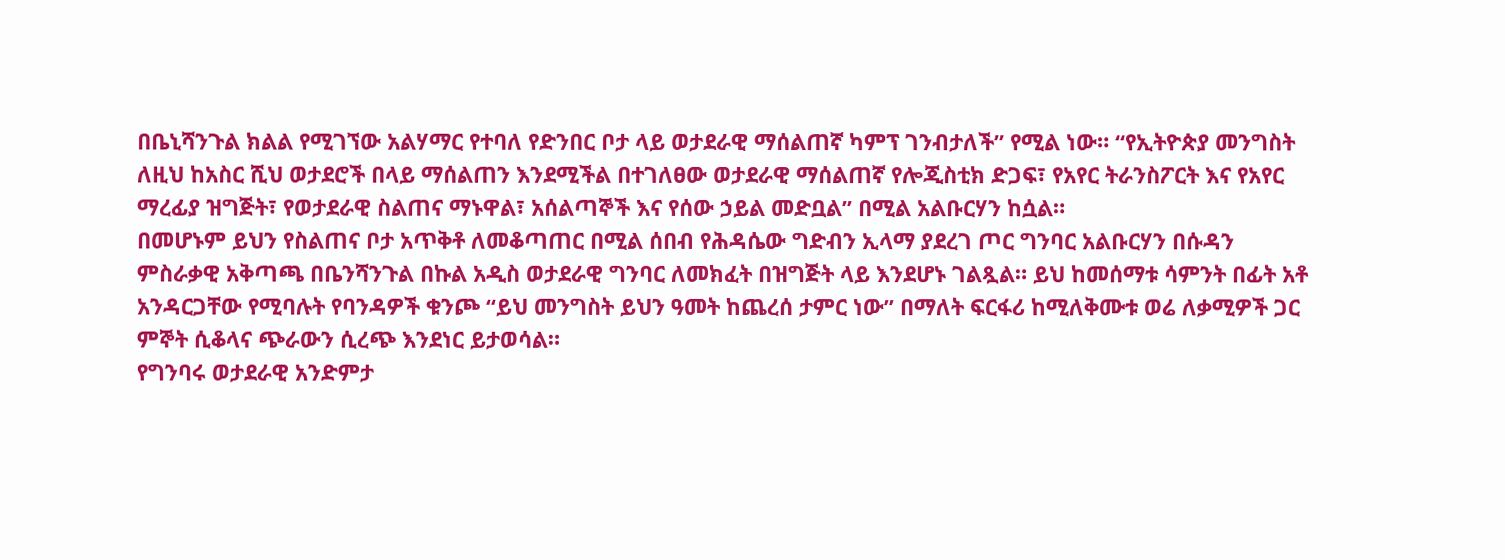በቤኒሻንጉል ክልል የሚገኘው አልሃማር የተባለ የድንበር ቦታ ላይ ወታደራዊ ማሰልጠኛ ካምፕ ገንብታለች” የሚል ነው። “የኢትዮጵያ መንግስት ለዚህ ከአስር ሺህ ወታደሮች በላይ ማሰልጠን እንደሚችል በተገለፀው ወታደራዊ ማሰልጠኛ የሎጂስቲክ ድጋፍ፣ የአየር ትራንስፖርት እና የአየር ማረፊያ ዝግጅት፣ የወታደራዊ ስልጠና ማኑዋል፣ አሰልጣኞች እና የሰው ኃይል መድቧል” በሚል አልቡርሃን ከሷል።
በመሆኑም ይህን የስልጠና ቦታ አጥቅቶ ለመቆጣጠር በሚል ሰበብ የሕዳሴው ግድብን ኢላማ ያደረገ ጦር ግንባር አልቡርሃን በሱዳን ምስራቃዊ አቅጣጫ በቤንሻንጉል በኩል አዲስ ወታደራዊ ግንባር ለመክፈት በዝግጅት ላይ እንደሆኑ ገልጿል። ይህ ከመሰማቱ ሳምንት በፊት አቶ አንዳርጋቸው የሚባሉት የባንዳዎች ቁንጮ “ይህ መንግስት ይህን ዓመት ከጨረሰ ታምር ነው” በማለት ፍርፋሪ ከሚለቅሙቱ ወሬ ለቃሚዎች ጋር ምኞት ሲቆላና ጭራውን ሲረጭ እንደነር ይታወሳል።
የግንባሩ ወታደራዊ አንድምታ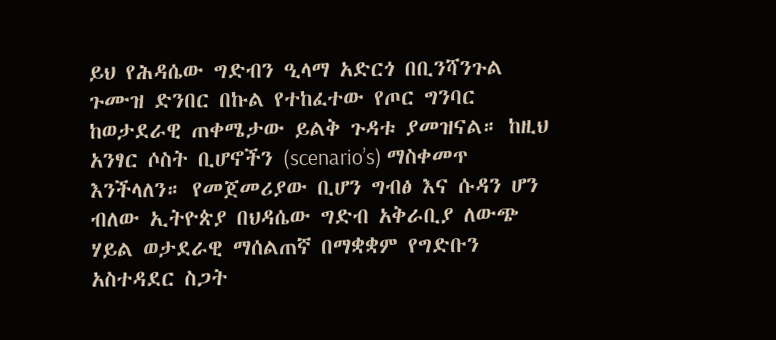ይህ የሕዳሴው ግድብን ዒላማ አድርጎ በቢንሻንጉል ጉሙዝ ድንበር በኩል የተከፈተው የጦር ግንባር ከወታደራዊ ጠቀሜታው ይልቅ ጉዳቱ ያመዝናል። ከዚህ አንፃር ሶስት ቢሆኖችን (scenario’s) ማስቀመጥ እንችላለን። የመጀመሪያው ቢሆን ግብፅ እና ሱዳን ሆን ብለው ኢትዮጵያ በህዳሴው ግድብ አቅራቢያ ለውጭ ሃይል ወታደራዊ ማሰልጠኛ በማቋቋም የግድቡን አስተዳደር ስጋት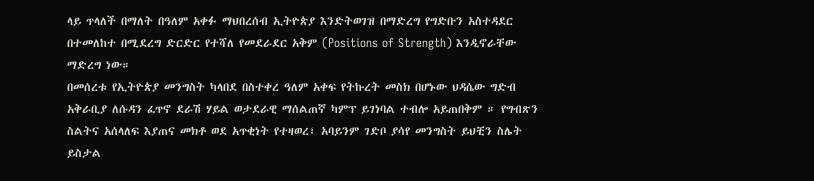ላይ ጥላለች በማለት በዓለም አቀፉ ማህበረሰብ ኢትዮጵያ እንድትወገዝ በማድረግ የግድቡን አስተዳደር በተመለከተ በሚደረግ ድርድር የተሻለ የመደራደር አቅም (Positions of Strength) እንዲኖራቸው ማድረግ ነው።
በመሰረቱ የኢትዮጵያ መንግስት ካላበደ በስተቀረ ዓለም አቀፍ የትኩረት መስክ በሆኑው ህዳሴው ግድብ አቅራቢያ ለሱዳን ፈጥኖ ደራሽ ሃይል ወታደራዊ ማሰልጠኛ ካምፕ ይገነባል ተብሎ አይጠበቅም ። የግብጽን ስልትና አሰላለፍ እያጠና መክቶ ወደ አጥቂነት የተዛወረ፣ አባይንም ገድቦ ያሳየ መንግስት ይህቺን ስሌት ይስታል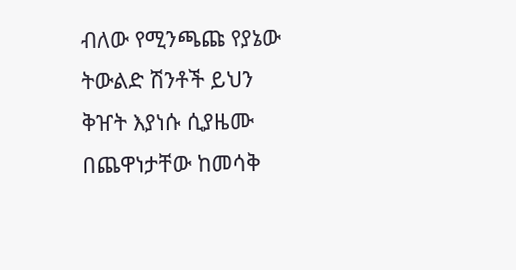ብለው የሚንጫጩ የያኔው ትውልድ ሽንቶች ይህን ቅዠት እያነሱ ሲያዜሙ በጨዋነታቸው ከመሳቅ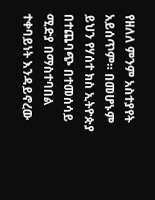የዘለለ ምንም አስተያየት አይሰጥም። በመሆኑም ይህን የሃሰተ ክስ ኢትዮጵያ በተጨባጭ በተመሰሳይ ሚድያ በማስተባበል ተቀባይነት እንዳይኖረው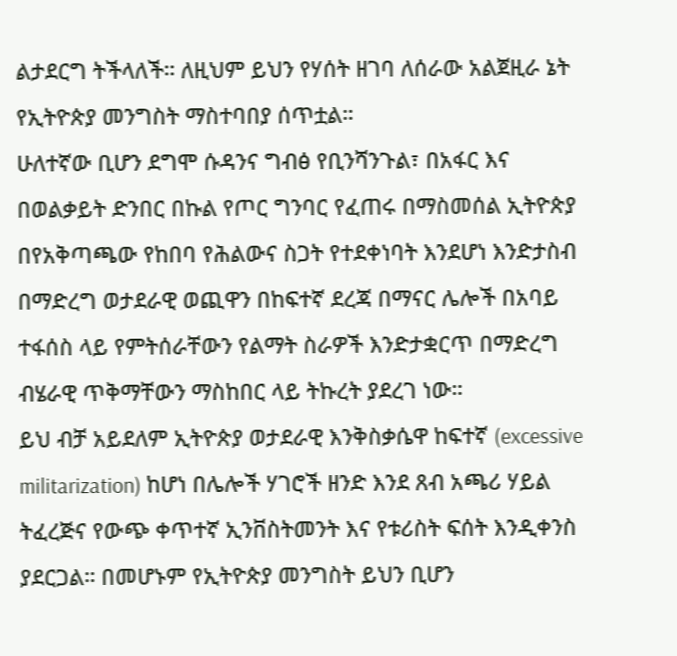ልታደርግ ትችላለች። ለዚህም ይህን የሃሰት ዘገባ ለሰራው አልጀዚራ ኔት የኢትዮጵያ መንግስት ማስተባበያ ሰጥቷል።
ሁለተኛው ቢሆን ደግሞ ሱዳንና ግብፅ የቢንሻንጉል፣ በአፋር እና በወልቃይት ድንበር በኩል የጦር ግንባር የፈጠሩ በማስመሰል ኢትዮጵያ በየአቅጣጫው የከበባ የሕልውና ስጋት የተደቀነባት እንደሆነ እንድታስብ በማድረግ ወታደራዊ ወጪዋን በከፍተኛ ደረጃ በማናር ሌሎች በአባይ ተፋሰስ ላይ የምትሰራቸውን የልማት ስራዎች እንድታቋርጥ በማድረግ ብሄራዊ ጥቅማቸውን ማስከበር ላይ ትኩረት ያደረገ ነው።
ይህ ብቻ አይደለም ኢትዮጵያ ወታደራዊ እንቅስቃሴዋ ከፍተኛ (excessive militarization) ከሆነ በሌሎች ሃገሮች ዘንድ እንደ ጸብ አጫሪ ሃይል ትፈረጅና የውጭ ቀጥተኛ ኢንቨስትመንት እና የቱሪስት ፍሰት እንዲቀንስ ያደርጋል። በመሆኑም የኢትዮጵያ መንግስት ይህን ቢሆን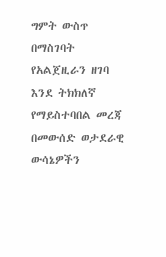ግምት ውስጥ በማስገባት የአልጀዚራን ዘገባ እንደ ትክክለኛ የማይስተባበል መረጃ በመውሰድ ወታደራዊ ውሳኔዎችን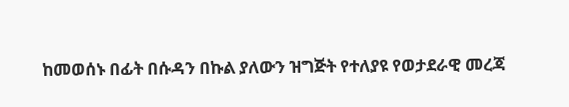ከመወሰኑ በፊት በሱዳን በኩል ያለውን ዝግጅት የተለያዩ የወታደራዊ መረጃ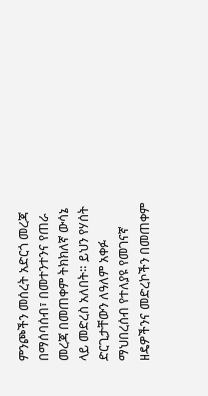ምንጮችን መሰረት አድርጎ መረጃ በማሰባሰብ፣ በመተንተንና የጠራ መረጃ በመጠቀም ትክክለኛ ውሳኔ ላይ መድረስ አለበት። ይህን የሃሰት ድርጊታቸውን ለዓለም አቀፉ ማህበረሰብ የተለያዩ የመገናኛ ዘዴዎችንና መድረኮችን በመጠቀም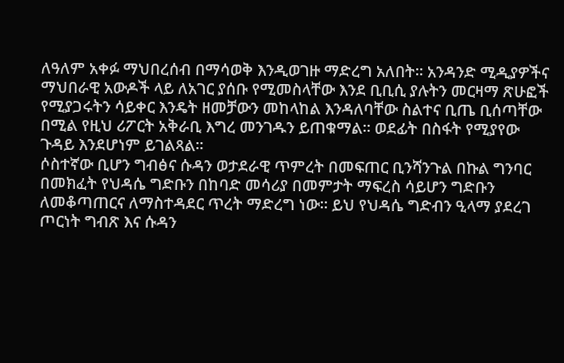ለዓለም አቀፉ ማህበረሰብ በማሳወቅ እንዲወገዙ ማድረግ አለበት። አንዳንድ ሚዲያዎችና ማህበራዊ አውዶች ላይ ለአገር ያሰቡ የሚመስላቸው እንደ ቢቢሲ ያሉትን መርዛማ ጽሁፎች የሚያጋሩትን ሳይቀር እንዴት ዘመቻውን መከላከል እንዳለባቸው ስልተና ቢጤ ቢሰጣቸው በሚል የዚህ ሪፖርት አቅራቢ እግረ መንገዱን ይጠቁማል። ወደፊት በስፋት የሚያየው ጉዳይ እንደሆነም ይገልጻል።
ሶስተኛው ቢሆን ግብፅና ሱዳን ወታደራዊ ጥምረት በመፍጠር ቢንሻንጉል በኩል ግንባር በመክፈት የህዳሴ ግድቡን በከባድ መሳሪያ በመምታት ማፍረስ ሳይሆን ግድቡን ለመቆጣጠርና ለማስተዳደር ጥረት ማድረግ ነው። ይህ የህዳሴ ግድብን ዒላማ ያደረገ ጦርነት ግብጽ እና ሱዳን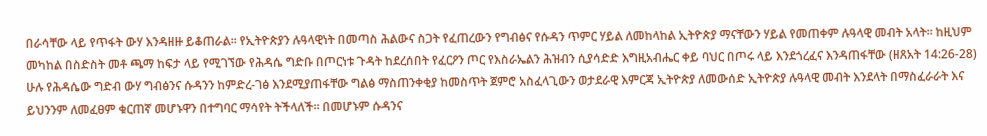በራሳቸው ላይ የጥፋት ውሃ እንዳዘዙ ይቆጠራል። የኢትዮጵያን ሉዓላዊነት በመጣስ ሕልውና ስጋት የፈጠረውን የግብፅና የሱዳን ጥምር ሃይል ለመከላከል ኢትዮጵያ ማናቸውን ሃይል የመጠቀም ሉዓላዊ መብት አላት። ከዚህም መካከል በስድስት መቶ ጫማ ከፍታ ላይ የሚገኘው የሕዳሴ ግድቡ በጦርነቱ ጉዳት ከደረሰበት የፈርዖን ጦር የእስራኤልን ሕዝብን ሲያሳድድ እግዚአብሔር ቀይ ባህር በጦሩ ላይ እንደጎረፈና እንዳጠፋቸው (ዘጸአት 14:26-28) ሁሉ የሕዳሴው ግድብ ውሃ ግብፅንና ሱዳንን ከምድረ-ገፅ እንደሚያጠፋቸው ግልፅ ማስጠንቀቂያ ከመስጥት ጀምሮ አስፈላጊውን ወታደራዊ እምርጃ ኢትዮጵያ ለመውሰድ ኢትዮጵያ ሉዓላዊ መብት እንደላት በማስፈራራት እና ይህንንም ለመፈፀም ቁርጠኛ መሆኑዋን በተግባር ማሳየት ትችላለች። በመሆኑም ሱዳንና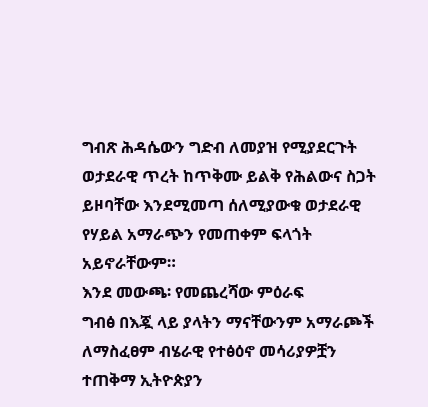ግብጽ ሕዳሴውን ግድብ ለመያዝ የሚያደርጉት ወታደራዊ ጥረት ከጥቅሙ ይልቅ የሕልውና ስጋት ይዞባቸው እንደሚመጣ ሰለሚያውቁ ወታደራዊ የሃይል አማራጭን የመጠቀም ፍላጎት አይኖራቸውም።
እንደ መውጫ፡ የመጨረሻው ምዕራፍ
ግብፅ በእጇ ላይ ያላትን ማናቸውንም አማራጮች ለማስፈፀም ብሄራዊ የተፅዕኖ መሳሪያዎቿን ተጠቅማ ኢትዮጵያን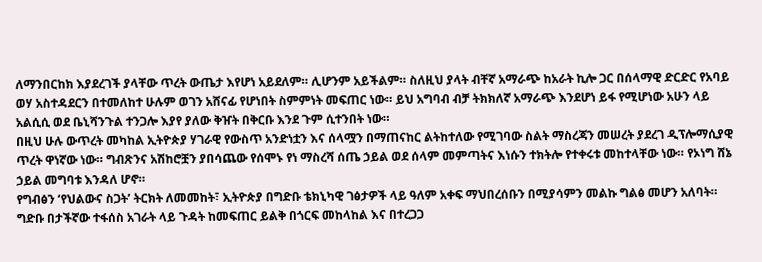ለማንበርከክ እያደረገች ያላቸው ጥረት ውጤታ እየሆነ አይደለም። ሊሆንም አይችልም። ስለዚህ ያላት ብቸኛ አማራጭ ከአራት ኪሎ ጋር በሰላማዊ ድርድር የአባይ ወሃ አስተዳደርን በተመለከተ ሁሉም ወገን አሸናፊ የሆነበት ስምምነት መፍጠር ነው። ይህ አግባብ ብቻ ትክክለኛ አማራጭ እንደሆነ ይፋ የሚሆነው አሁን ላይ አልሲሲ ወደ ቤኒሻንጉል ተንጋሎ እያየ ያለው ቅዠት በቅርቡ እንደ ጉም ሲተንበት ነው።
በዚህ ሁሉ ውጥረት መካከል ኢትዮጵያ ሃገራዊ የውስጥ አንድነቷን እና ሰላሟን በማጠናከር ልትከተለው የሚገባው ስልት ማስረጃን መሠረት ያደረገ ዲፕሎማሲያዊ ጥረት ዋነኛው ነው። ግብጽንና አሽከሮቿን ያበሳጨው የሰሞኑ የነ ማስረሻ ሰጤ ኃይል ወደ ሰላም መምጣትና እነሱን ተክትሎ የተቀሩቱ መከተላቸው ነው። የኦነግ ሸኔ ኃይል መግባቱ እንዳለ ሆኖ።
የግብፅን ‘የህልውና ስጋት’ ትርክት ለመመከት፣ ኢትዮጵያ በግድቡ ቴክኒካዊ ገፅታዎች ላይ ዓለም አቀፍ ማህበረሰቡን በሚያሳምን መልኩ ግልፅ መሆን አለባት። ግድቡ በታችኛው ተፋሰስ አገራት ላይ ጉዳት ከመፍጠር ይልቅ በጎርፍ መከላከል እና በተረጋጋ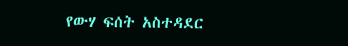የውሃ ፍሰት አስተዳደር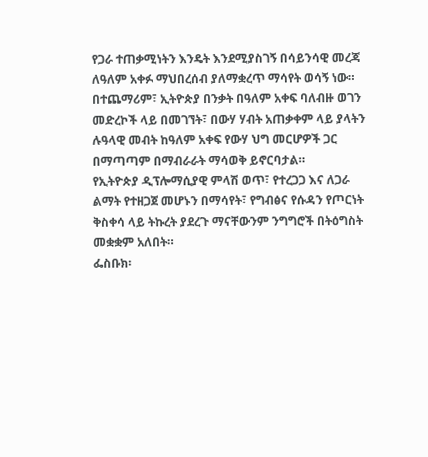የጋራ ተጠቃሚነትን እንዴት እንደሚያስገኝ በሳይንሳዊ መረጃ ለዓለም አቀፉ ማህበረሰብ ያለማቋረጥ ማሳየት ወሳኝ ነው። በተጨማሪም፣ ኢትዮጵያ በንቃት በዓለም አቀፍ ባለብዙ ወገን መድረኮች ላይ በመገኘት፣ በውሃ ሃብት አጠቃቀም ላይ ያላትን ሉዓላዊ መብት ከዓለም አቀፍ የውሃ ህግ መርሆዎች ጋር በማጣጣም በማብራራት ማሳወቅ ይኖርባታል።
የኢትዮጵያ ዲፕሎማሲያዊ ምላሽ ወጥ፣ የተረጋጋ እና ለጋራ ልማት የተዘጋጀ መሆኑን በማሳየት፣ የግብፅና የሱዳን የጦርነት ቅስቀሳ ላይ ትኩረት ያደረጉ ማናቸውንም ንግግሮች በትዕግስት መቋቋም አለበት።
ፌስቡክ፡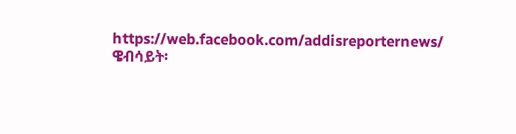https://web.facebook.com/addisreporternews/
ዌብሳይት፡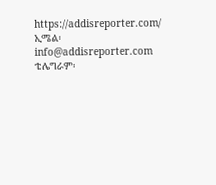https://addisreporter.com/
ኢሜል፡ info@addisreporter.com
ቴሌግራም፡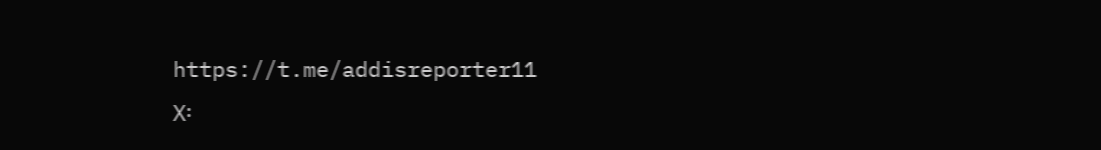https://t.me/addisreporter11
X፡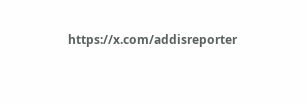https://x.com/addisreporter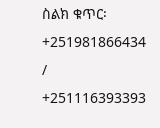ስልክ ቁጥር፡ +251981866434 / +251116393393